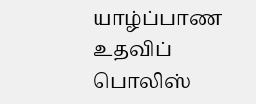யாழ்ப்பாண உதவிப் பொலிஸ்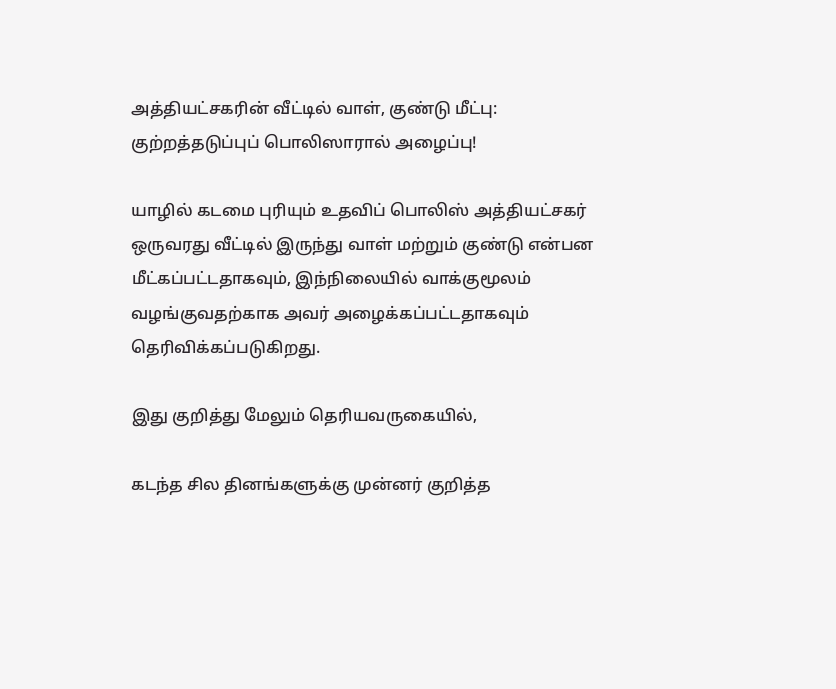அத்தியட்சகரின் வீட்டில் வாள், குண்டு மீட்பு: குற்றத்தடுப்புப் பொலிஸாரால் அழைப்பு!

யாழில் கடமை புரியும் உதவிப் பொலிஸ் அத்தியட்சகர் ஒருவரது வீட்டில் இருந்து வாள் மற்றும் குண்டு என்பன மீட்கப்பட்டதாகவும், இந்நிலையில் வாக்குமூலம் வழங்குவதற்காக அவர் அழைக்கப்பட்டதாகவும் தெரிவிக்கப்படுகிறது.

இது குறித்து மேலும் தெரியவருகையில்,

கடந்த சில தினங்களுக்கு முன்னர் குறித்த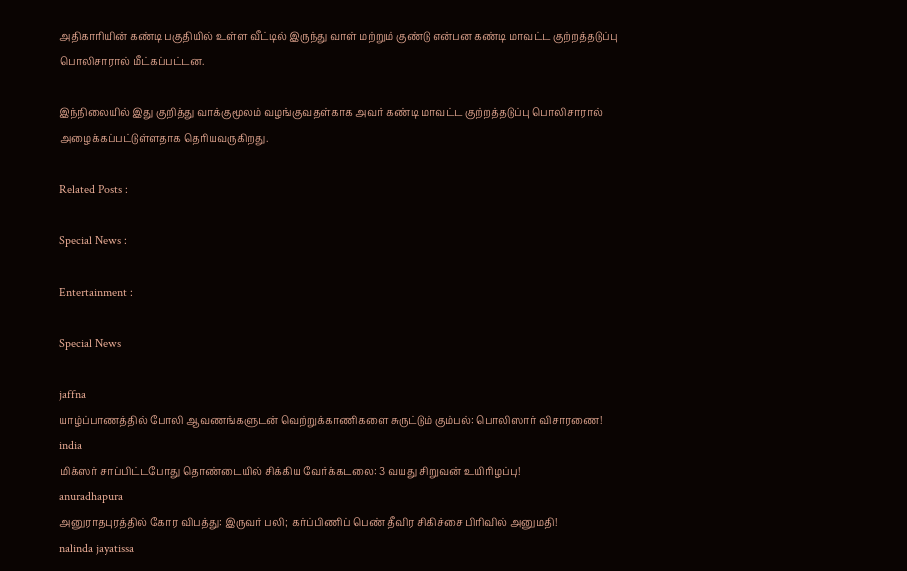அதிகாரியின் கண்டி பகுதியில் உள்ள வீட்டில் இருந்து வாள் மற்றும் குண்டு என்பன கண்டி மாவட்ட குற்றத்தடுப்பு பொலிசாரால் மீட்கப்பட்டன.

இந்நிலையில் இது குறித்து வாக்குமூலம் வழங்குவதள்காக அவர் கண்டி மாவட்ட குற்றத்தடுப்பு பொலிசாரால் அழைக்கப்பட்டுள்ளதாக தெரியவருகிறது.

Related Posts :

Special News :

Entertainment :

Special News

jaffna
யாழ்ப்பாணத்தில் போலி ஆவணங்களுடன் வெற்றுக்காணிகளை சுருட்டும் கும்பல்: பொலிஸார் விசாரணை!
india
மிக்ஸர் சாப்பிட்டபோது தொண்டையில் சிக்கிய வேர்க்கடலை: 3 வயது சிறுவன் உயிரிழப்பு!
anuradhapura
அனுராதபுரத்தில் கோர விபத்து: இருவர் பலி; கர்ப்பிணிப் பெண் தீவிர சிகிச்சை பிரிவில் அனுமதி!
nalinda jayatissa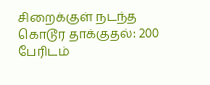சிறைக்குள் நடந்த கொடூர தாக்குதல்: 200 பேரிடம்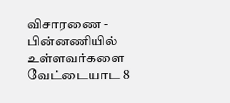விசாரணை - பின்னணியில் உள்ளவர்களை வேட்டையாட 8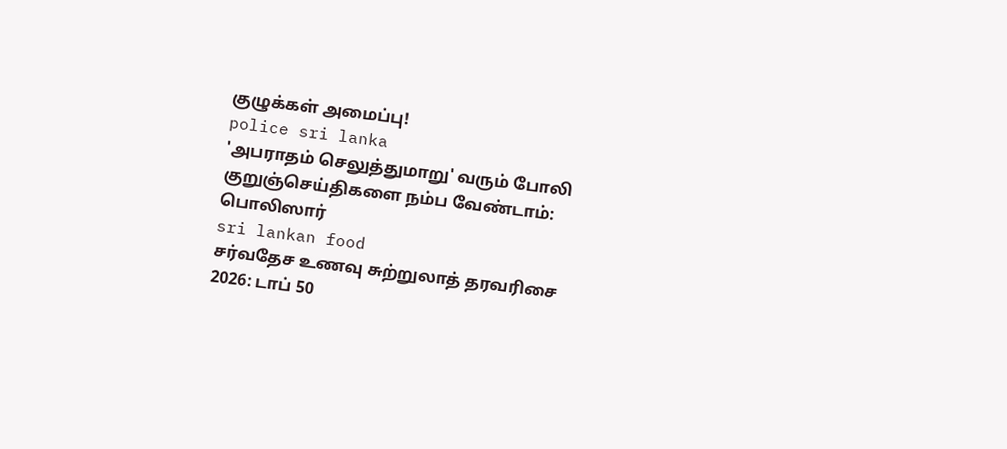குழுக்கள் அமைப்பு!
police sri lanka
'அபராதம் செலுத்துமாறு' வரும் போலி குறுஞ்செய்திகளை நம்ப வேண்டாம்: பொலிஸார்
sri lankan food
சர்வதேச உணவு சுற்றுலாத் தரவரிசை 2026: டாப் 50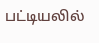பட்டியலில்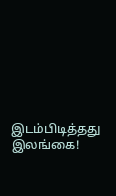இடம்பிடித்தது இலங்கை!